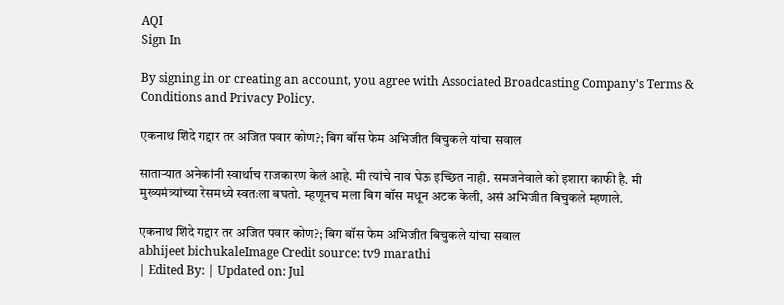AQI
Sign In

By signing in or creating an account, you agree with Associated Broadcasting Company's Terms & Conditions and Privacy Policy.

एकनाथ शिंदे गद्दार तर अजित पवार कोण?; बिग बॉस फेम अभिजीत बिचुकले यांचा सवाल

साताऱ्यात अनेकांनी स्वार्थाच राजकारण केलं आहे. मी त्यांचे नाव घेऊ इच्छित नाही. समजनेवाले को इशारा काफी है. मी मुख्यमंत्र्यांच्या रेसमध्ये स्वतःला बघतो. म्हणूनच मला बिग बॉस मधून अटक केली, असं अभिजीत बिचुकले म्हणाले.

एकनाथ शिंदे गद्दार तर अजित पवार कोण?; बिग बॉस फेम अभिजीत बिचुकले यांचा सवाल
abhijeet bichukaleImage Credit source: tv9 marathi
| Edited By: | Updated on: Jul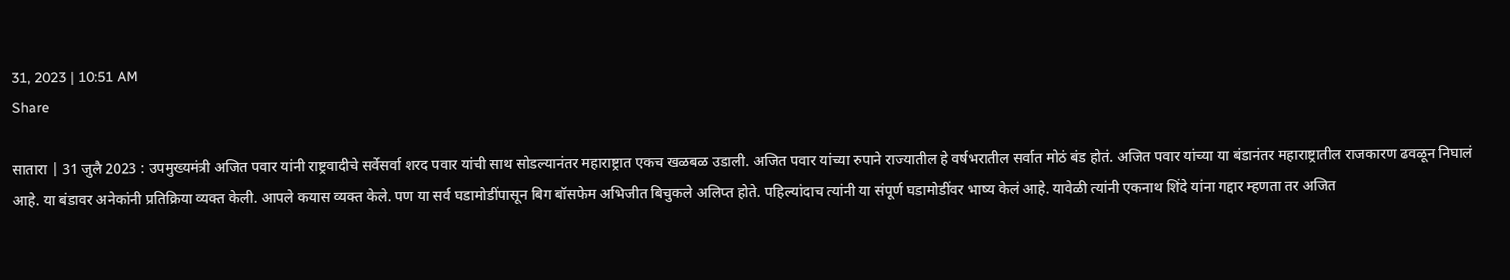31, 2023 | 10:51 AM
Share

सातारा | 31 जुलै 2023 : उपमुख्यमंत्री अजित पवार यांनी राष्ट्रवादीचे सर्वेसर्वा शरद पवार यांची साथ सोडल्यानंतर महाराष्ट्रात एकच खळबळ उडाली. अजित पवार यांच्या रुपाने राज्यातील हे वर्षभरातील सर्वात मोठं बंड होतं. अजित पवार यांच्या या बंडानंतर महाराष्ट्रातील राजकारण ढवळून निघालं आहे. या बंडावर अनेकांनी प्रतिक्रिया व्यक्त केली. आपले कयास व्यक्त केले. पण या सर्व घडामोडींपासून बिग बॉसफेम अभिजीत बिचुकले अलिप्त होते. पहिल्यांदाच त्यांनी या संपूर्ण घडामोडींवर भाष्य केलं आहे. यावेळी त्यांनी एकनाथ शिंदे यांना गद्दार म्हणता तर अजित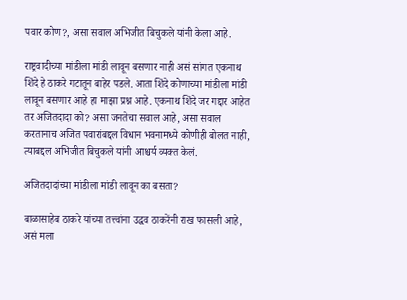पवार कोण?, असा सवाल अभिजीत बिचुकले यांनी केला आहे.

राष्ट्रवादीच्या मांडीला मांडी लावून बसणार नाही असं सांगत एकनाथ शिंदे हे ठाकरे गटातून बाहेर पडले. आता शिंदे कोणाच्या मांडीला मांडी लावून बसणार आहे हा माझा प्रश्न आहे. एकनाथ शिंदे जर गद्दार आहेत तर अजितदादा को? असा जनतेचा सवाल आहे, असा सवाल करतानाच अजित पवारांबद्दल विधान भवनामध्ये कोणीही बोलत नाही, त्याबद्दल अभिजीत बिचुकले यांनी आश्चर्य व्यक्त केलं.

अजितदादांच्या मांडीला मांडी लावून का बसता?

बाळासाहेब ठाकरे यांच्या तत्त्वांना उद्धव ठाकरेंनी राख फासली आहे, असं मला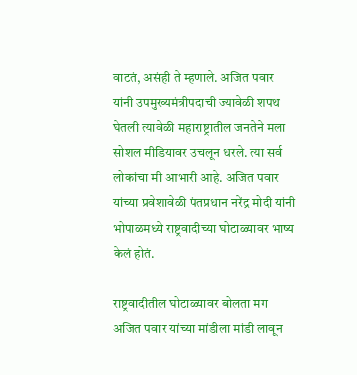वाटतं, असंही ते म्हणाले. अजित पवार यांनी उपमुख्यमंत्रीपदाची ज्यावेळी शपथ घेतली त्यावेळी महाराष्ट्रातील जनतेने मला सोशल मीडियावर उचलून धरले. त्या सर्व लोकांचा मी आभारी आहे. अजित पवार यांच्या प्रवेशावेळी पंतप्रधान नरेंद्र मोदी यांनी भोपाळमध्ये राष्ट्रवादीच्या घोटाळ्यावर भाष्य केलं होतं.

राष्ट्रवादीतील घोटाळ्यावर बोलता मग अजित पवार यांच्या मांडीला मांडी लावून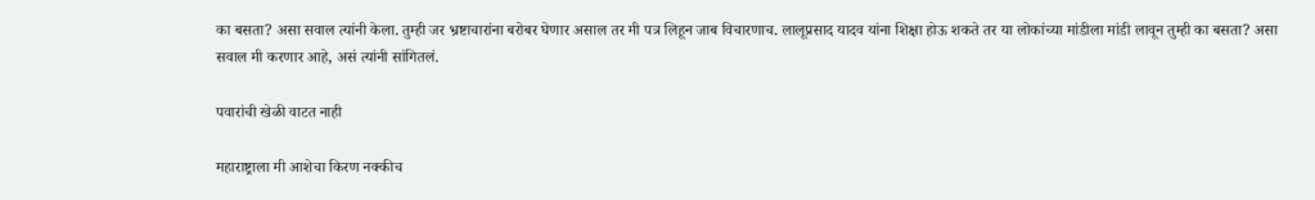का बसता? असा सवाल त्यांनी केला. तुम्ही जर भ्रष्टाचारांना बरोबर घेणार असाल तर मी पत्र लिहून जाब विचारणाच. लालूप्रसाद यादव यांना शिक्षा होऊ शकते तर या लोकांच्या मांडीला मांडी लावून तुम्ही का बसता? असा सवाल मी करणार आहे, असं त्यांनी सांगितलं.

पवारांची खेळी वाटत नाही

महाराष्ट्राला मी आशेचा किरण नक्कीच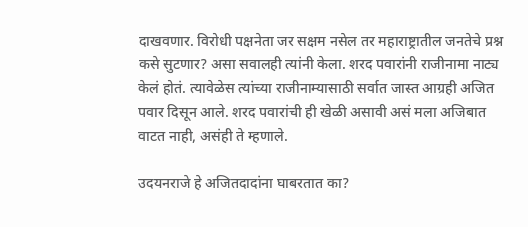दाखवणार. विरोधी पक्षनेता जर सक्षम नसेल तर महाराष्ट्रातील जनतेचे प्रश्न कसे सुटणार? असा सवालही त्यांनी केला. शरद पवारांनी राजीनामा नाट्य केलं होतं. त्यावेळेस त्यांच्या राजीनाम्यासाठी सर्वात जास्त आग्रही अजित पवार दिसून आले. शरद पवारांची ही खेळी असावी असं मला अजिबात वाटत नाही, असंही ते म्हणाले.

उदयनराजे हे अजितदादांना घाबरतात का?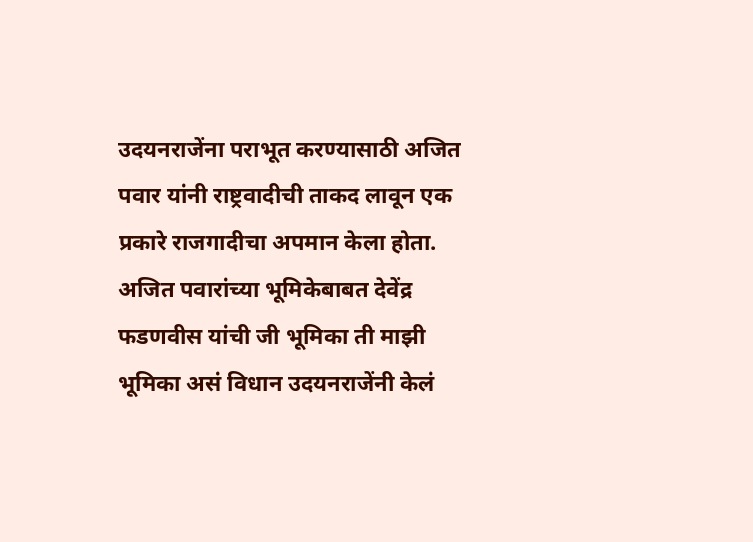उदयनराजेंना पराभूत करण्यासाठी अजित पवार यांनी राष्ट्रवादीची ताकद लावून एक प्रकारे राजगादीचा अपमान केला होता. अजित पवारांच्या भूमिकेबाबत देवेंद्र फडणवीस यांची जी भूमिका ती माझी भूमिका असं विधान उदयनराजेंनी केलं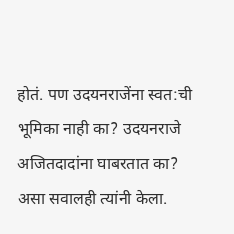होतं. पण उदयनराजेंना स्वत:ची भूमिका नाही का? उदयनराजे अजितदादांना घाबरतात का? असा सवालही त्यांनी केला.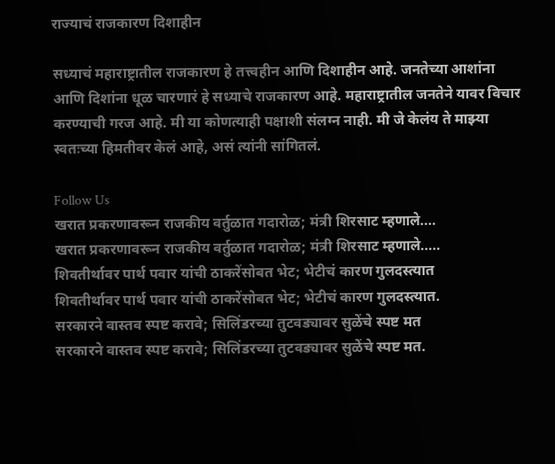राज्याचं राजकारण दिशाहीन

सध्याचं महाराष्ट्रातील राजकारण हे तत्त्वहीन आणि दिशाहीन आहे. जनतेच्या आशांना आणि दिशांना धूळ चारणारं हे सध्याचे राजकारण आहे. महाराष्ट्रातील जनतेने यावर विचार करण्याची गरज आहे. मी या कोणत्याही पक्षाशी संलग्न नाही. मी जे केलंय ते माझ्या स्वतःच्या हिमतीवर केलं आहे, असं त्यांनी सांगितलं.

Follow Us
खरात प्रकरणावरून राजकीय वर्तुळात गदारोळ; मंत्री शिरसाट म्हणाले....
खरात प्रकरणावरून राजकीय वर्तुळात गदारोळ; मंत्री शिरसाट म्हणाले.....
शिवतीर्थावर पार्थ पवार यांची ठाकरेंसोबत भेट; भेटीचं कारण गुलदस्त्यात
शिवतीर्थावर पार्थ पवार यांची ठाकरेंसोबत भेट; भेटीचं कारण गुलदस्त्यात.
सरकारने वास्तव स्पष्ट करावे; सिलिंडरच्या तुटवड्यावर सुळेंचे स्पष्ट मत
सरकारने वास्तव स्पष्ट करावे; सिलिंडरच्या तुटवड्यावर सुळेंचे स्पष्ट मत.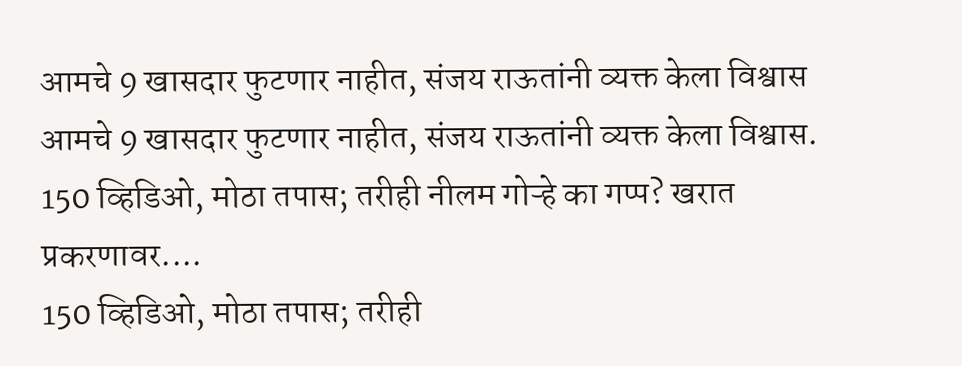आमचे 9 खासदार फुटणार नाहीत, संजय राऊतांनी व्यक्त केला विश्वास
आमचे 9 खासदार फुटणार नाहीत, संजय राऊतांनी व्यक्त केला विश्वास.
150 व्हिडिओ, मोठा तपास; तरीही नीलम गोऱ्हे का गप्प? खरात प्रकरणावर....
150 व्हिडिओ, मोठा तपास; तरीही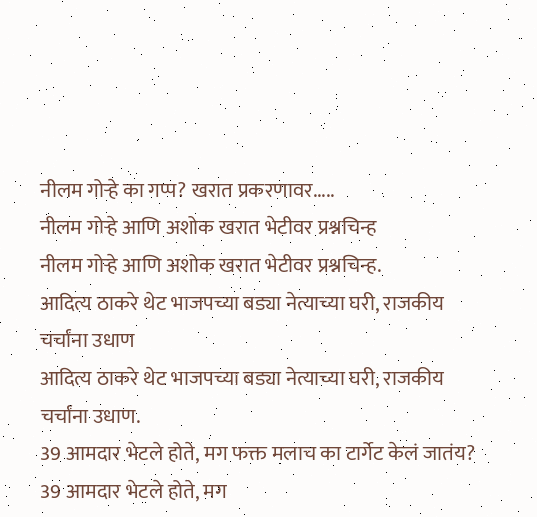नीलम गोऱ्हे का गप्प? खरात प्रकरणावर.....
नीलम गोऱ्हे आणि अशोक खरात भेटीवर प्रश्नचिन्ह
नीलम गोऱ्हे आणि अशोक खरात भेटीवर प्रश्नचिन्ह.
आदित्य ठाकरे थेट भाजपच्या बड्या नेत्याच्या घरी, राजकीय चर्चांना उधाण
आदित्य ठाकरे थेट भाजपच्या बड्या नेत्याच्या घरी, राजकीय चर्चांना उधाण.
39 आमदार भेटले होते, मग फक्त मलाच का टार्गेट केलं जातंय?
39 आमदार भेटले होते, मग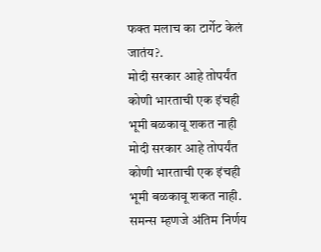फक्त मलाच का टार्गेट केलं जातंय?.
मोदी सरकार आहे तोपर्यंत कोणी भारताची एक इंचही भूमी बळकावू शकत नाही
मोदी सरकार आहे तोपर्यंत कोणी भारताची एक इंचही भूमी बळकावू शकत नाही.
समन्स म्हणजे अंतिम निर्णय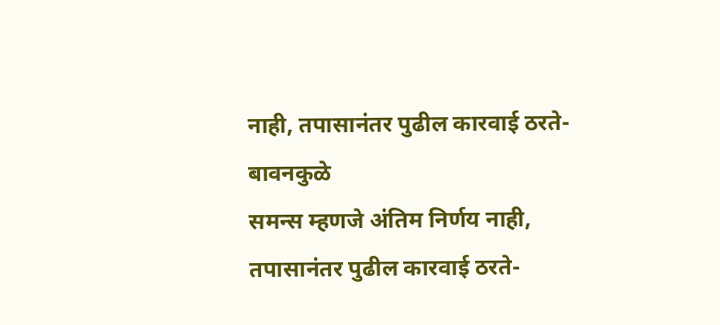नाही, तपासानंतर पुढील कारवाई ठरते- बावनकुळे
समन्स म्हणजे अंतिम निर्णय नाही, तपासानंतर पुढील कारवाई ठरते-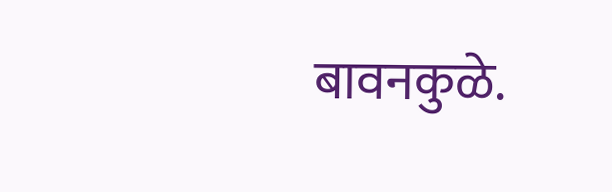बावनकुळे.